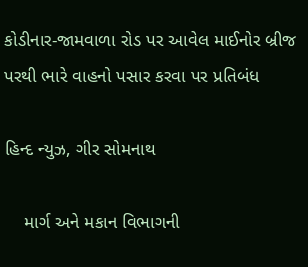કોડીનાર-જામવાળા રોડ પર આવેલ માઈનોર બ્રીજ પરથી ભારે વાહનો પસાર કરવા પર પ્રતિબંધ

હિન્દ ન્યુઝ, ગીર સોમનાથ

    માર્ગ અને મકાન વિભાગની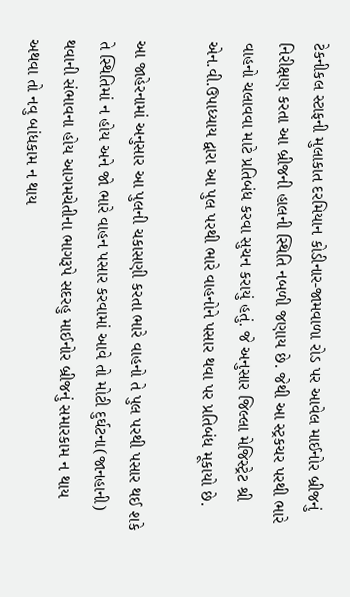ટેકનીકલ સ્ટાફની મુલાકાત દરમિયાન કોડીનાર-જામવાળા રોડ પર આવેલ માઈનોર બ્રીજનું નિરીક્ષણ કરતા આ બ્રીજની હાલની સ્થિતિ નબળી જણાય છે. જેથી આ સ્ટ્રકચર પરથી ભારે વાહનો ચલાવવા માટે પ્રતિબંધ કરવા સુચન કરાયું હતું. જે અનુસાર જિલ્લા મેજિસ્ટ્રેટ શ્રી એન.વી.ઉપાધ્યાય દ્વારા આ પુલ પરથી ભારે વાહનોને પસાર થવા પર પ્રતિબંધ મૂકાયો છે.

આ જાહેરનામાં અનુસાર આ પુલની ચકાસણી કરતા ભારે વાહનો તે પુલ પરથી પસાર થઈ શકે તે સ્થિતિમાં ન હોય અને જો ભારે વાહન પસાર કરવામાં આવે તો મોટી દુર્ઘટના(જાનહાની) થવાની સંભાવના હોય આગમચેતીના ભાગરૂપે સદરહુ માઈનોર બ્રીજનું સમારકામ ન થાય અથવા તો નવુ બાંધકામ ન થાય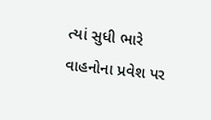ત્યાં સુધી ભારે વાહનોના પ્રવેશ પર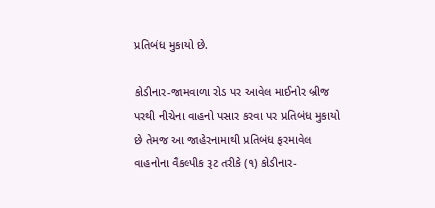પ્રતિબંધ મુકાયો છે.

કોડીનાર-જામવાળા રોડ પર આવેલ માઈનોર બ્રીજ પરથી નીચેના વાહનો પસાર કરવા પર પ્રતિબંધ મુકાયો છે તેમજ આ જાહેરનામાથી પ્રતિબંધ ફરમાવેલ વાહનોના વૈકલ્પીક રૂટ તરીકે (૧) કોડીનાર-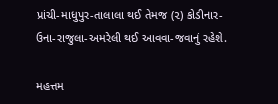પ્રાંચી-માધુપુર-તાલાલા થઈ તેમજ (૨) કોડીનાર-ઉના-રાજુલા-અમરેલી થઈ આવવા-જવાનું રહેશે.

મહત્તમ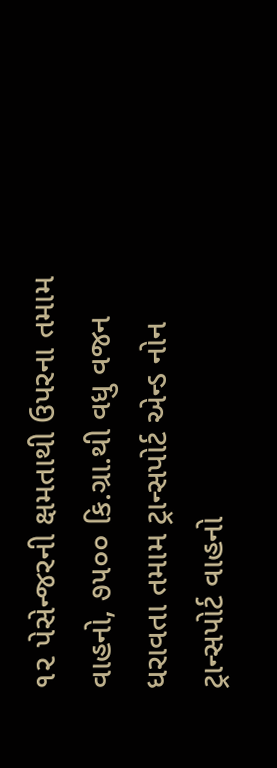૧૨ પેસેન્જરની ક્ષમતાથી ઉપરના તમામ વાહનો, ૭૫૦૦ કિ.ગ્રા.થી વધુ વજન ધરાવતા તમામ ટ્રાન્સપોર્ટ એન્ડ નોન ટ્રાન્સપોર્ટ વાહનો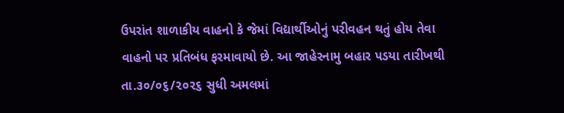ઉપરાંત શાળાકીય વાહનો કે જેમાં વિદ્યાર્થીઓનું પરીવહન થતું હોય તેવા વાહનો પર પ્રતિબંધ ફરમાવાયો છે. આ જાહેરનામુ બહાર પડયા તારીખથી તા.૩૦/૦૬/૨૦૨૬ સુધી અમલમાં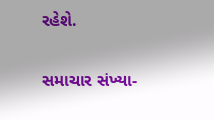રહેશે.

સમાચાર સંખ્યા-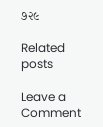૭૨૯

Related posts

Leave a Comment